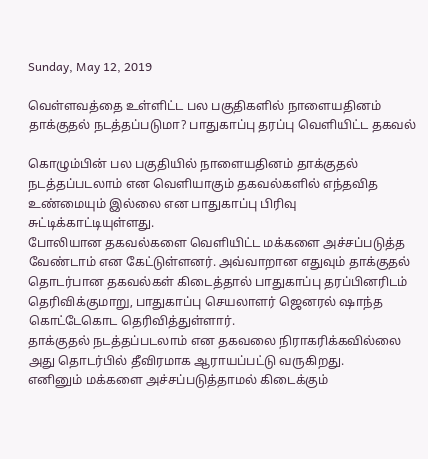Sunday, May 12, 2019

வெள்ளவத்தை உள்ளிட்ட பல பகுதிகளில் நாளையதினம் தாக்குதல் நடத்தப்படுமா? பாதுகாப்பு தரப்பு வெளியிட்ட தகவல்

கொழும்பின் பல பகுதியில் நாளையதினம் தாக்குதல் நடத்தப்படலாம் என வெளியாகும் தகவல்களில் எந்தவித உண்மையும் இல்லை என பாதுகாப்பு பிரிவு சுட்டிக்காட்டியுள்ளது.
போலியான தகவல்களை வெளியிட்ட மக்களை அச்சப்படுத்த வேண்டாம் என கேட்டுள்ளனர். அவ்வாறான எதுவும் தாக்குதல் தொடர்பான தகவல்கள் கிடைத்தால் பாதுகாப்பு தரப்பினரிடம் தெரிவிக்குமாறு, பாதுகாப்பு செயலாளர் ஜெனரல் ஷாந்த கொட்டேகொட தெரிவித்துள்ளார்.
தாக்குதல் நடத்தப்படலாம் என தகவலை நிராகரிக்கவில்லை அது தொடர்பில் தீவிரமாக ஆராயப்பட்டு வருகிறது.
எனினும் மக்களை அச்சப்படுத்தாமல் கிடைக்கும்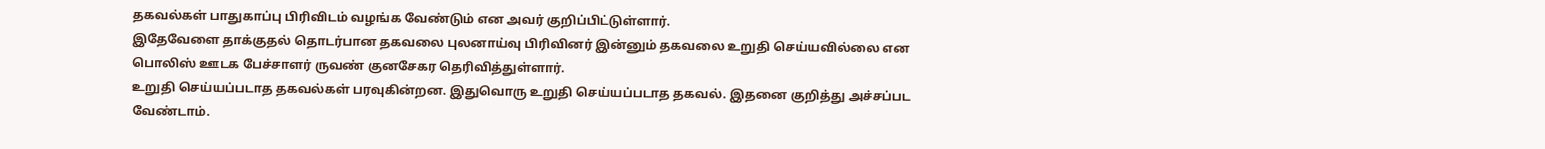தகவல்கள் பாதுகாப்பு பிரிவிடம் வழங்க வேண்டும் என அவர் குறிப்பிட்டுள்ளார்.
இதேவேளை தாக்குதல் தொடர்பான தகவலை புலனாய்வு பிரிவினர் இன்னும் தகவலை உறுதி செய்யவில்லை என பொலிஸ் ஊடக பேச்சாளர் ருவண் குனசேகர தெரிவித்துள்ளார்.
உறுதி செய்யப்படாத தகவல்கள் பரவுகின்றன. இதுவொரு உறுதி செய்யப்படாத தகவல். இதனை குறித்து அச்சப்பட வேண்டாம்.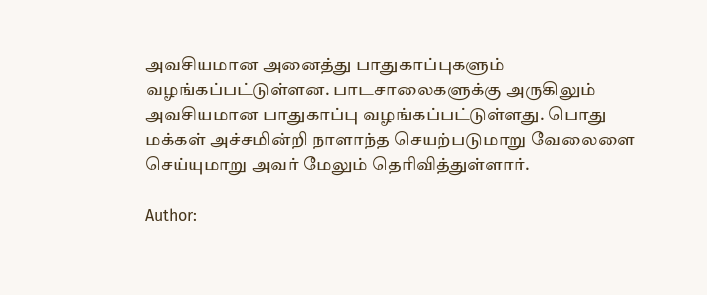அவசியமான அனைத்து பாதுகாப்புகளும் வழங்கப்பட்டுள்ளன. பாடசாலைகளுக்கு அருகிலும் அவசியமான பாதுகாப்பு வழங்கப்பட்டுள்ளது. பொது மக்கள் அச்சமின்றி நாளாந்த செயற்படுமாறு வேலைளை செய்யுமாறு அவர் மேலும் தெரிவித்துள்ளார்.

Author: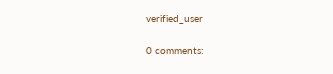verified_user

0 comments: